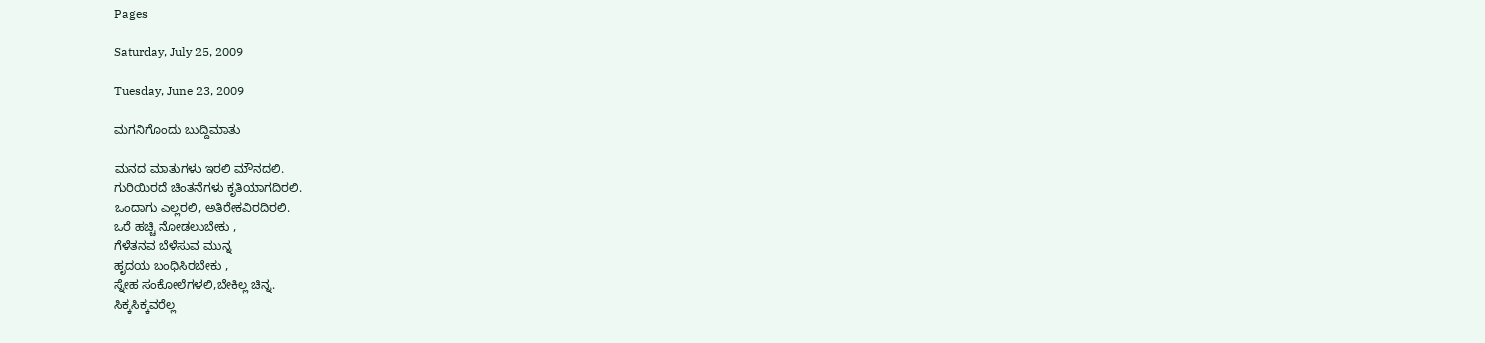Pages

Saturday, July 25, 2009

Tuesday, June 23, 2009

ಮಗನಿಗೊಂದು ಬುದ್ದಿಮಾತು

ಮನದ ಮಾತುಗಳು ಇರಲಿ ಮೌನದಲಿ.
ಗುರಿಯಿರದೆ ಚಿಂತನೆಗಳು ಕೃತಿಯಾಗದಿರಲಿ.
ಒಂದಾಗು ಎಲ್ಲರಲಿ, ಅತಿರೇಕವಿರದಿರಲಿ.
ಒರೆ ಹಚ್ಚಿ ನೋಡಲುಬೇಕು ,
ಗೆಳೆತನವ ಬೆಳೆಸುವ ಮುನ್ನ
ಹೃದಯ ಬಂಧಿಸಿರಬೇಕು ,
ಸ್ನೇಹ ಸಂಕೋಲೆಗಳಲಿ,ಬೇಕಿಲ್ಲ ಚಿನ್ನ.
ಸಿಕ್ಕಸಿಕ್ಕವರೆಲ್ಲ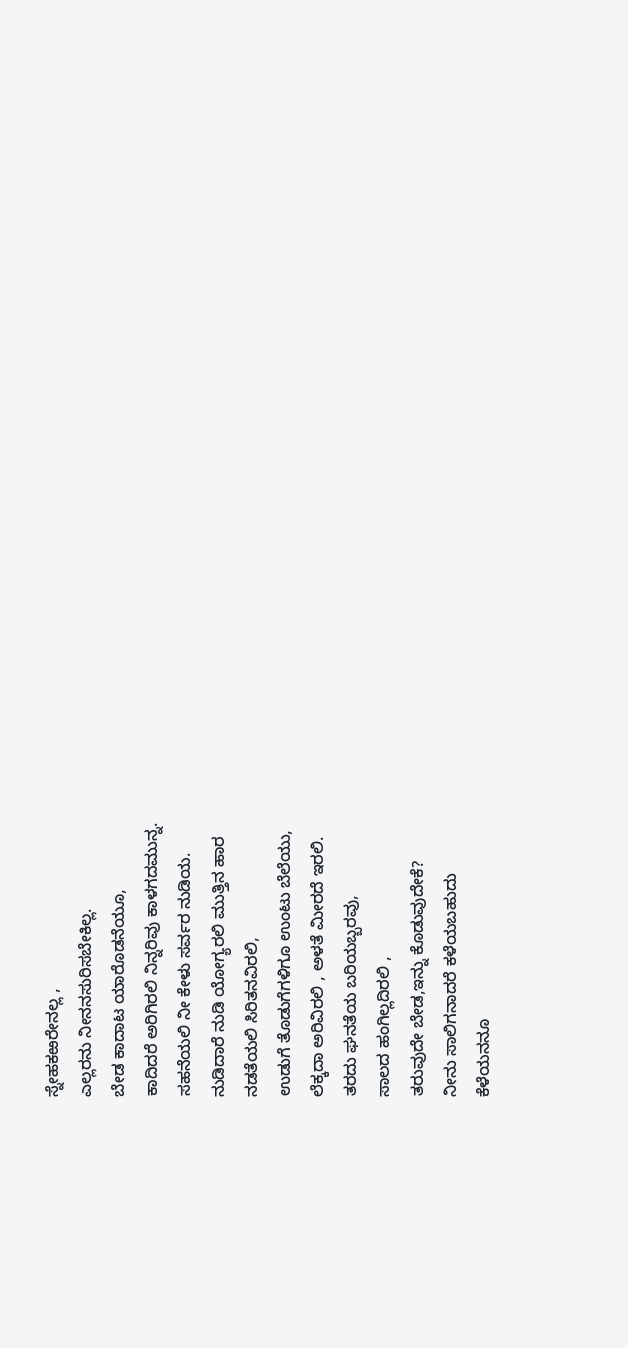ಸ್ನೇಹಕಱರೇನಲ್ಲ ,
ಎಲ್ಲರನು ನೀನನಸುರಿಸಬೇಕಿಲ್ಲ.
ಬೇಡ ಕಾದಾಟ ಯಾರೊಡನೆಯೂ,
ಕಾದಿದರೆ ಅರಿಗಿರಲಿ ನಿನ್ನರಿವು ಕಾಳಗದಮುನ್ನ.
ಸಹನೆಯಲಿ ನೀ ಕೇಳು ಸರ್ವರ ನುಡಿಯ.
ನುಡಿದಾರೆ ನುಡಿ ಯೋಗ್ಯರಲಿ ಮುತ್ತಿನ ಹಾರ
ನಡತೆಯಲಿ ಸಿರಿತನವಿರಲಿ,
ಉಡುಗೆ ತೊಡುಗೆಗಳಿಗೂ ಉಂಟು ಬೆಲೆಯು,
ಲೆಕ್ಕದಾ ಅರಿವಿರಲಿ , ಅಳತೆ ಮೀರದೆ ಇರಲಿ.
ತರದು ಘನತೆಯ ಬರಿಯಬ್ಬರವು,
ಸಾಲದ ಹಂಗಿಲ್ಲದಿರಲಿ ,
ತರುವುದೇ ಬೇಡ,ಇನ್ನು ಕೊಡುವುದೇಕೆ?
ನೀನು ಸಾಲಿಗನಾದರೆ ಕಳೆಯಬಹುದು
ಕೆಳೆಯನನೂ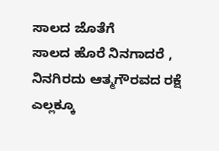ಸಾಲದ ಜೊತೆಗೆ
ಸಾಲದ ಹೊರೆ ನಿನಗಾದರೆ ,
ನಿನಗಿರದು ಆತ್ಮಗೌರವದ ರಕ್ಷೆ
ಎಲ್ಲಕ್ಕೂ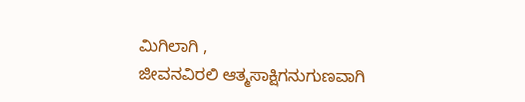ಮಿಗಿಲಾಗಿ ,
ಜೀವನವಿರಲಿ ಆತ್ಮಸಾಕ್ಷಿಗನುಗುಣವಾಗಿ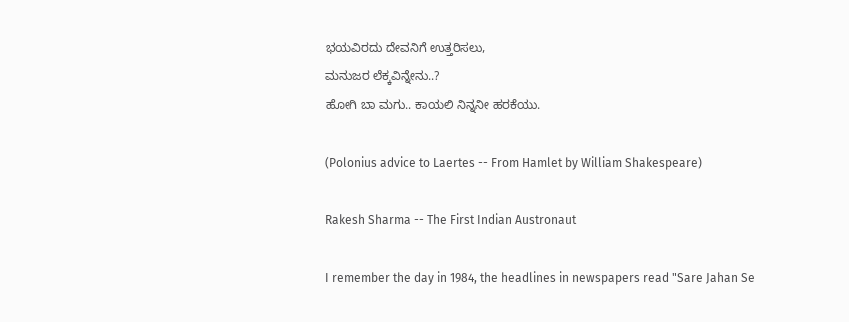ಭಯವಿರದು ದೇವನಿಗೆ ಉತ್ತರಿಸಲು,
ಮನುಜರ ಲೆಕ್ಕವಿನ್ನೇನು..?
ಹೋಗಿ ಬಾ ಮಗು.. ಕಾಯಲಿ ನಿನ್ನನೀ ಹರಕೆಯು.

(Polonius advice to Laertes -- From Hamlet by William Shakespeare)

Rakesh Sharma -- The First Indian Austronaut

I remember the day in 1984, the headlines in newspapers read "Sare Jahan Se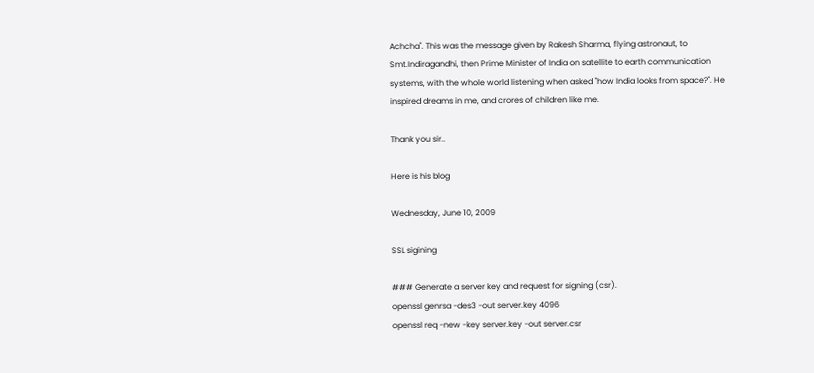Achcha". This was the message given by Rakesh Sharma, flying astronaut, to Smt.Indiragandhi, then Prime Minister of India on satellite to earth communication systems, with the whole world listening when asked "how India looks from space?". He inspired dreams in me, and crores of children like me.

Thank you sir..

Here is his blog

Wednesday, June 10, 2009

SSL sigining

### Generate a server key and request for signing (csr).
openssl genrsa -des3 -out server.key 4096
openssl req -new -key server.key -out server.csr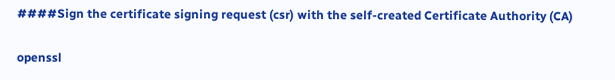####Sign the certificate signing request (csr) with the self-created Certificate Authority (CA)

openssl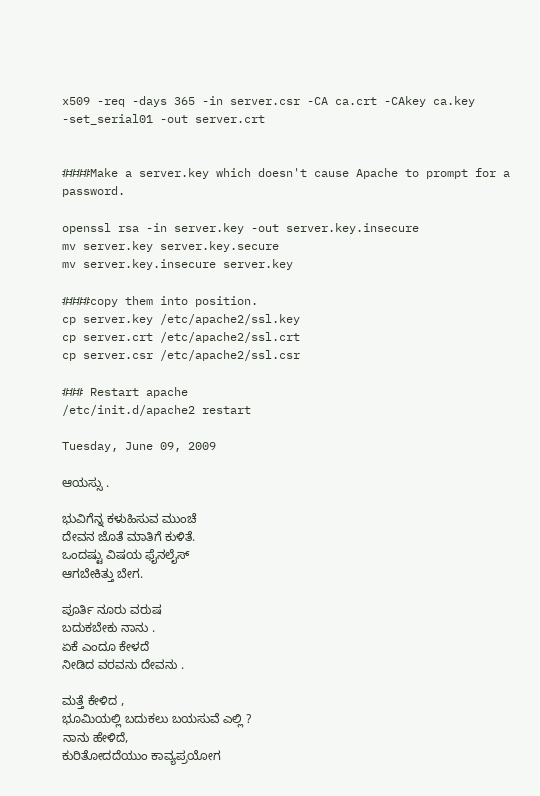x509 -req -days 365 -in server.csr -CA ca.crt -CAkey ca.key -set_serial01 -out server.crt


####Make a server.key which doesn't cause Apache to prompt for a password.

openssl rsa -in server.key -out server.key.insecure
mv server.key server.key.secure
mv server.key.insecure server.key

####copy them into position.
cp server.key /etc/apache2/ssl.key
cp server.crt /etc/apache2/ssl.crt
cp server.csr /etc/apache2/ssl.csr

### Restart apache
/etc/init.d/apache2 restart

Tuesday, June 09, 2009

ಆಯಸ್ಸು .

ಭುವಿಗೆನ್ನ ಕಳುಹಿಸುವ ಮುಂಚೆ
ದೇವನ ಜೊತೆ ಮಾತಿಗೆ ಕುಳಿತೆ.
ಒಂದಷ್ಟು ವಿಷಯ ಫೈನಲೈಸ್
ಆಗಬೇಕಿತ್ತು ಬೇಗ.

ಪೂರ್ತಿ ನೂರು ವರುಷ
ಬದುಕಬೇಕು ನಾನು .
ಏಕೆ ಎಂದೂ ಕೇಳದೆ
ನೀಡಿದ ವರವನು ದೇವನು .

ಮತ್ತೆ ಕೇಳಿದ ,
ಭೂಮಿಯಲ್ಲಿ ಬದುಕಲು ಬಯಸುವೆ ಎಲ್ಲಿ ?
ನಾನು ಹೇಳಿದೆ,
ಕುರಿತೋದದೆಯುಂ ಕಾವ್ಯಪ್ರಯೋಗ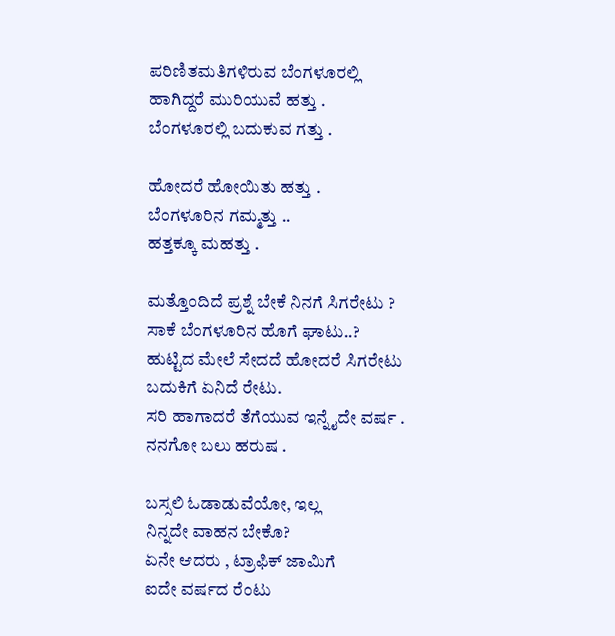ಪರಿಣಿತಮತಿಗಳಿರುವ ಬೆಂಗಳೂರಲ್ಲಿ
ಹಾಗಿದ್ದರೆ ಮುರಿಯುವೆ ಹತ್ತು .
ಬೆಂಗಳೂರಲ್ಲಿ ಬದುಕುವ ಗತ್ತು .

ಹೋದರೆ ಹೋಯಿತು ಹತ್ತು .
ಬೆಂಗಳೂರಿನ ಗಮ್ಮತ್ತು ..
ಹತ್ತಕ್ಕೂ ಮಹತ್ತು .

ಮತ್ತೊಂದಿದೆ ಪ್ರಶ್ನೆ ಬೇಕೆ ನಿನಗೆ ಸಿಗರೇಟು ?
ಸಾಕೆ ಬೆಂಗಳೂರಿನ ಹೊಗೆ ಘಾಟು..?
ಹುಟ್ಟಿದ ಮೇಲೆ ಸೇದದೆ ಹೋದರೆ ಸಿಗರೇಟು
ಬದುಕಿಗೆ ಏನಿದೆ ರೇಟು.
ಸರಿ ಹಾಗಾದರೆ ತೆಗೆಯುವ ಇನ್ನೈದೇ ವರ್ಷ .
ನನಗೋ ಬಲು ಹರುಷ .

ಬಸ್ಸಲಿ ಓಡಾಡುವೆಯೋ, ಇಲ್ಲ
ನಿನ್ನದೇ ವಾಹನ ಬೇಕೊ?
ಏನೇ ಆದರು , ಟ್ರಾಫಿಕ್ ಜಾಮಿಗೆ
ಐದೇ ವರ್ಷದ ರೆಂಟು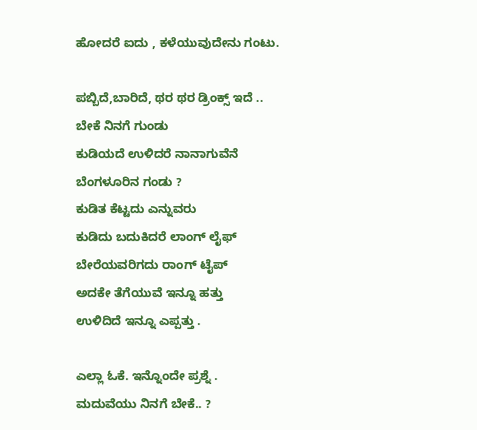ಹೋದರೆ ಐದು , ಕಳೆಯುವುದೇನು ಗಂಟು.

ಪಬ್ಬಿದೆ,ಬಾರಿದೆ, ಥರ ಥರ ಡ್ರಿಂಕ್ಸ್ ಇದೆ ..
ಬೇಕೆ ನಿನಗೆ ಗುಂಡು
ಕುಡಿಯದೆ ಉಳಿದರೆ ನಾನಾಗುವೆನೆ
ಬೆಂಗಳೂರಿನ ಗಂಡು ?
ಕುಡಿತ ಕೆಟ್ಟದು ಎನ್ನುವರು
ಕುಡಿದು ಬದುಕಿದರೆ ಲಾಂಗ್ ಲೈಫ್
ಬೇರೆಯವರಿಗದು ರಾಂಗ್ ಟೈಪ್
ಅದಕೇ ತೆಗೆಯುವೆ ಇನ್ನೂ ಹತ್ತು
ಉಳಿದಿದೆ ಇನ್ನೂ ಎಪ್ಪತ್ತು .

ಎಲ್ಲಾ ಓಕೆ. ಇನ್ನೊಂದೇ ಪ್ರಶ್ನೆ .
ಮದುವೆಯು ನಿನಗೆ ಬೇಕೆ.. ?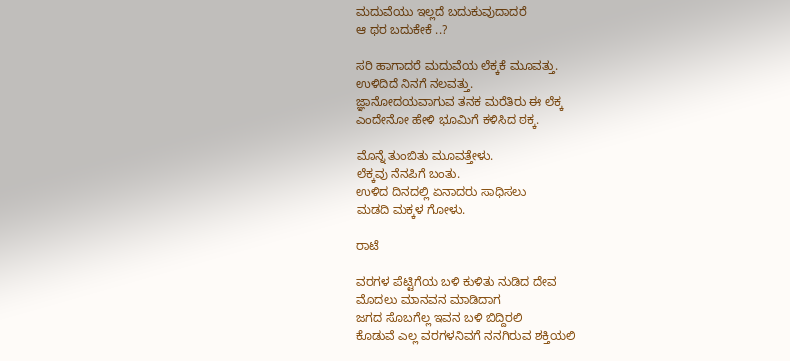ಮದುವೆಯು ಇಲ್ಲದೆ ಬದುಕುವುದಾದರೆ
ಆ ಥರ ಬದುಕೇಕೆ ..?

ಸರಿ ಹಾಗಾದರೆ ಮದುವೆಯ ಲೆಕ್ಕಕೆ ಮೂವತ್ತು.
ಉಳಿದಿದೆ ನಿನಗೆ ನಲವತ್ತು.
ಜ್ಞಾನೋದಯವಾಗುವ ತನಕ ಮರೆತಿರು ಈ ಲೆಕ್ಕ
ಎಂದೇನೋ ಹೇಳಿ ಭೂಮಿಗೆ ಕಳಿಸಿದ ಠಕ್ಕ.

ಮೊನ್ನೆ ತುಂಬಿತು ಮೂವತ್ತೇಳು.
ಲೆಕ್ಕವು ನೆನಪಿಗೆ ಬಂತು.
ಉಳಿದ ದಿನದಲ್ಲಿ ಏನಾದರು ಸಾಧಿಸಲು
ಮಡದಿ ಮಕ್ಕಳ ಗೋಳು.

ರಾಟೆ

ವರಗಳ ಪೆಟ್ಟಿಗೆಯ ಬಳಿ ಕುಳಿತು ನುಡಿದ ದೇವ
ಮೊದಲು ಮಾನವನ ಮಾಡಿದಾಗ
ಜಗದ ಸೊಬಗೆಲ್ಲ ಇವನ ಬಳಿ ಬಿದ್ದಿರಲಿ
ಕೊಡುವೆ ಎಲ್ಲ ವರಗಳನಿವಗೆ ನನಗಿರುವ ಶಕ್ತಿಯಲಿ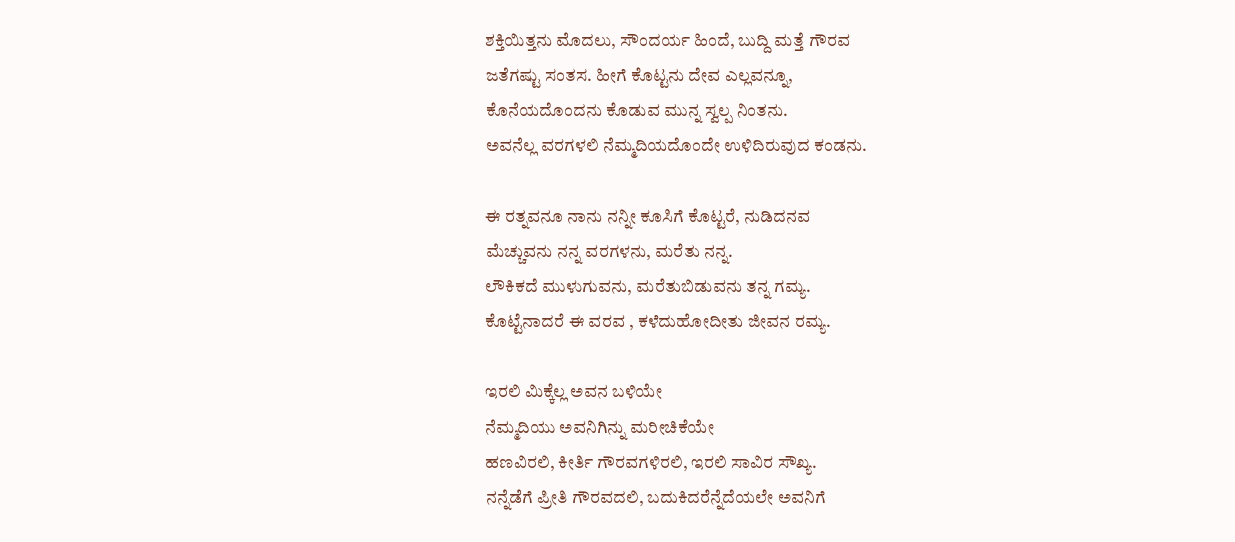ಶಕ್ತಿಯಿತ್ತನು ಮೊದಲು, ಸೌಂದರ್ಯ ಹಿಂದೆ, ಬುದ್ದಿ ಮತ್ತೆ ಗೌರವ
ಜತೆಗಷ್ಟು ಸಂತಸ. ಹೀಗೆ ಕೊಟ್ಟನು ದೇವ ಎಲ್ಲವನ್ನೂ,
ಕೊನೆಯದೊಂದನು ಕೊಡುವ ಮುನ್ನ ಸ್ವಲ್ಪ ನಿಂತನು.
ಅವನೆಲ್ಲ ವರಗಳಲಿ ನೆಮ್ಮದಿಯದೊಂದೇ ಉಳಿದಿರುವುದ ಕಂಡನು.

ಈ ರತ್ನವನೂ ನಾನು ನನ್ನೀ ಕೂಸಿಗೆ ಕೊಟ್ಟರೆ, ನುಡಿದನವ
ಮೆಚ್ಚುವನು ನನ್ನ ವರಗಳನು, ಮರೆತು ನನ್ನ.
ಲೌಕಿಕದೆ ಮುಳುಗುವನು, ಮರೆತುಬಿಡುವನು ತನ್ನ ಗಮ್ಯ.
ಕೊಟ್ಟೆನಾದರೆ ಈ ವರವ , ಕಳೆದುಹೋದೀತು ಜೀವನ ರಮ್ಯ.

ಇರಲಿ ಮಿಕ್ಕೆಲ್ಲ ಅವನ ಬಳಿಯೇ
ನೆಮ್ಮದಿಯು ಅವನಿಗಿನ್ನು ಮರೀಚಿಕೆಯೇ
ಹಣವಿರಲಿ, ಕೀರ್ತಿ ಗೌರವಗಳಿರಲಿ, ಇರಲಿ ಸಾವಿರ ಸೌಖ್ಯ.
ನನ್ನೆಡೆಗೆ ಪ್ರೀತಿ ಗೌರವದಲಿ, ಬದುಕಿದರೆನ್ನೆದೆಯಲೇ ಅವನಿಗೆ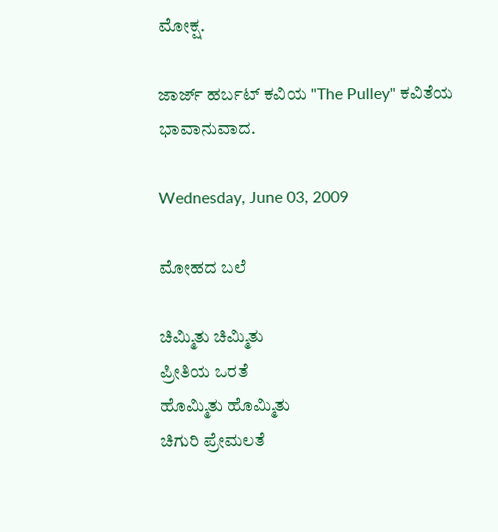ಮೋಕ್ಷ.

ಜಾರ್ಜ್ ಹರ್ಬಟ್ ಕವಿಯ "The Pulley" ಕವಿತೆಯ ಭಾವಾನುವಾದ.

Wednesday, June 03, 2009

ಮೋಹದ ಬಲೆ

ಚಿಮ್ಮಿತು ಚಿಮ್ಮಿತು
ಪ್ರೀತಿಯ ಒರತೆ
ಹೊಮ್ಮಿತು ಹೊಮ್ಮಿತು
ಚಿಗುರಿ ಪ್ರೇಮಲತೆ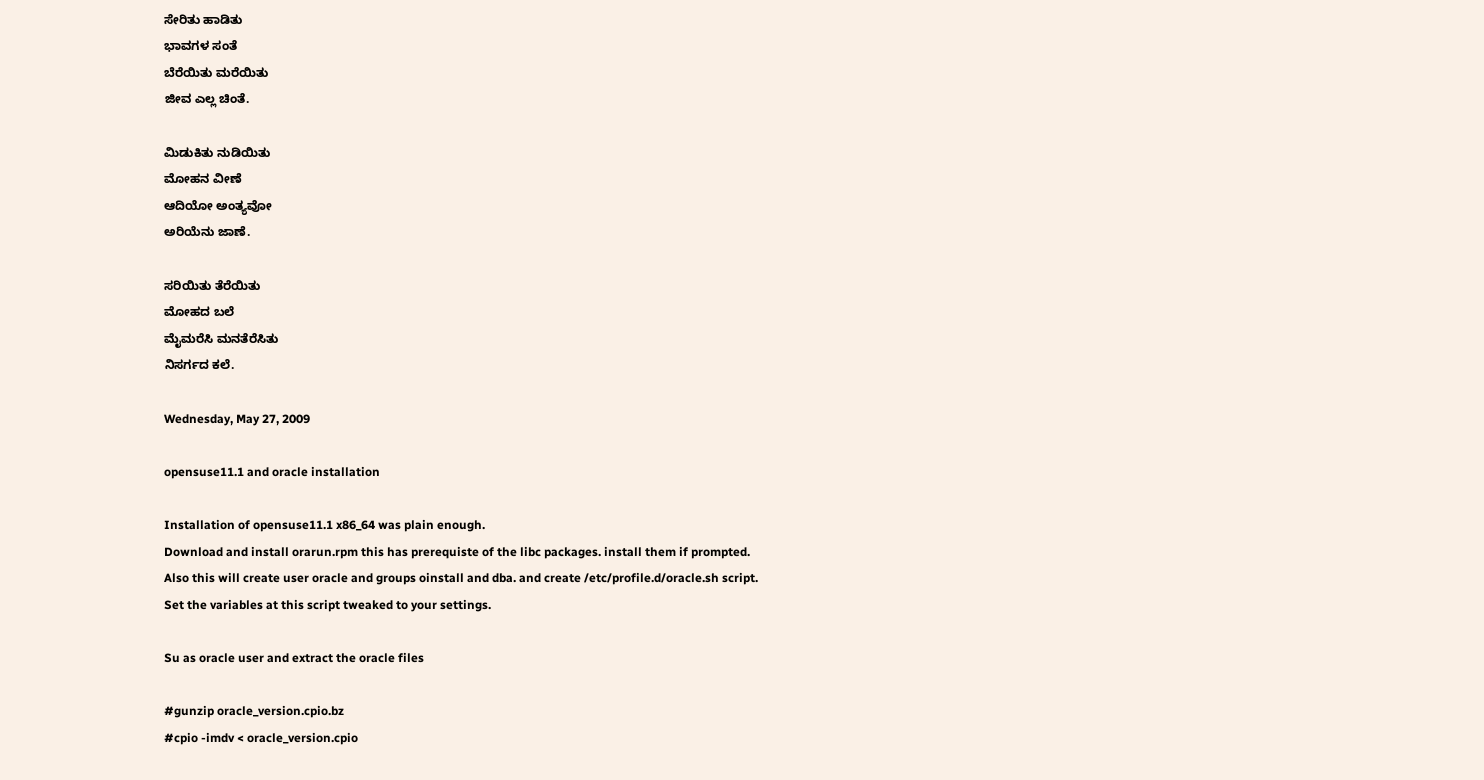ಸೇರಿತು ಹಾಡಿತು
ಭಾವಗಳ ಸಂತೆ
ಬೆರೆಯಿತು ಮರೆಯಿತು
ಜೀವ ಎಲ್ಲ ಚಿಂತೆ.

ಮಿಡುಕಿತು ನುಡಿಯಿತು
ಮೋಹನ ವೀಣೆ
ಆದಿಯೋ ಅಂತ್ಯವೋ
ಅರಿಯೆನು ಜಾಣೆ.

ಸರಿಯಿತು ತೆರೆಯಿತು
ಮೋಹದ ಬಲೆ
ಮೈಮರೆಸಿ ಮನತೆರೆಸಿತು
ನಿಸರ್ಗದ ಕಲೆ.

Wednesday, May 27, 2009

opensuse11.1 and oracle installation

Installation of opensuse11.1 x86_64 was plain enough.
Download and install orarun.rpm this has prerequiste of the libc packages. install them if prompted.
Also this will create user oracle and groups oinstall and dba. and create /etc/profile.d/oracle.sh script.
Set the variables at this script tweaked to your settings.

Su as oracle user and extract the oracle files

#gunzip oracle_version.cpio.bz
#cpio -imdv < oracle_version.cpio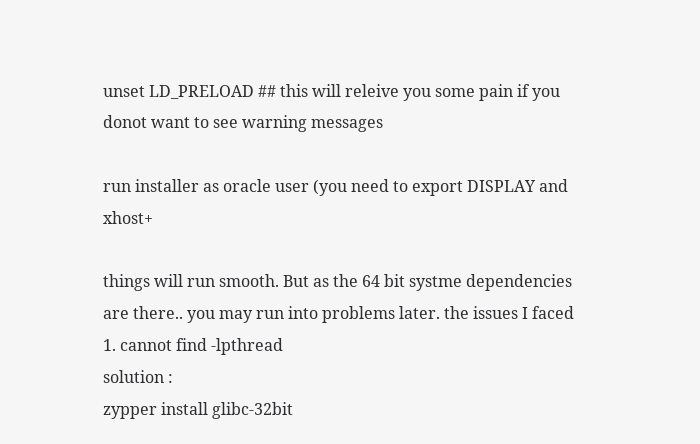unset LD_PRELOAD ## this will releive you some pain if you donot want to see warning messages

run installer as oracle user (you need to export DISPLAY and xhost+

things will run smooth. But as the 64 bit systme dependencies are there.. you may run into problems later. the issues I faced
1. cannot find -lpthread
solution :
zypper install glibc-32bit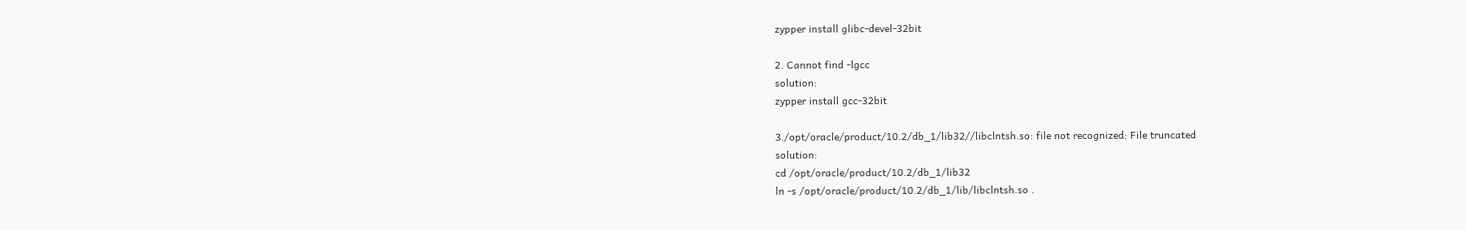zypper install glibc-devel-32bit

2. Cannot find -lgcc
solution:
zypper install gcc-32bit

3./opt/oracle/product/10.2/db_1/lib32//libclntsh.so: file not recognized: File truncated
solution:
cd /opt/oracle/product/10.2/db_1/lib32
ln -s /opt/oracle/product/10.2/db_1/lib/libclntsh.so .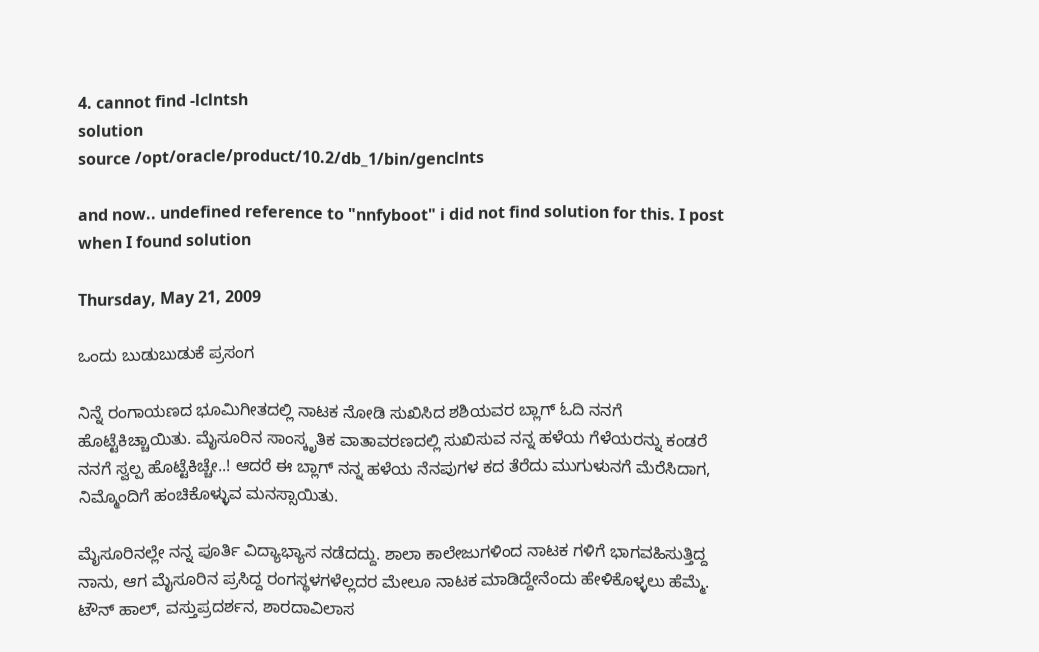4. cannot find -lclntsh
solution
source /opt/oracle/product/10.2/db_1/bin/genclnts

and now.. undefined reference to "nnfyboot" i did not find solution for this. I post when I found solution

Thursday, May 21, 2009

ಒಂದು ಬುಡುಬುಡುಕೆ ಪ್ರಸಂಗ

ನಿನ್ನೆ ರಂಗಾಯಣದ ಭೂಮಿಗೀತದಲ್ಲಿ ನಾಟಕ ನೋಡಿ ಸುಖಿಸಿದ ಶಶಿಯವರ ಬ್ಲಾಗ್ ಓದಿ ನನಗೆ ಹೊಟ್ಟೆಕಿಚ್ಚಾಯಿತು. ಮೈಸೂರಿನ ಸಾಂಸ್ಕೃತಿಕ ವಾತಾವರಣದಲ್ಲಿ ಸುಖಿಸುವ ನನ್ನ ಹಳೆಯ ಗೆಳೆಯರನ್ನು ಕಂಡರೆ ನನಗೆ ಸ್ವಲ್ಪ ಹೊಟ್ಟೆಕಿಚ್ಚೇ..! ಆದರೆ ಈ ಬ್ಲಾಗ್ ನನ್ನ ಹಳೆಯ ನೆನಪುಗಳ ಕದ ತೆರೆದು ಮುಗುಳುನಗೆ ಮೆರೆಸಿದಾಗ, ನಿಮ್ಮೊಂದಿಗೆ ಹಂಚಿಕೊಳ್ಳುವ ಮನಸ್ಸಾಯಿತು.

ಮೈಸೂರಿನಲ್ಲೇ ನನ್ನ ಪೂರ್ತಿ ವಿದ್ಯಾಭ್ಯಾಸ ನಡೆದದ್ದು. ಶಾಲಾ ಕಾಲೇಜುಗಳಿಂದ ನಾಟಕ ಗಳಿಗೆ ಭಾಗವಹಿಸುತ್ತಿದ್ದ ನಾನು, ಆಗ ಮೈಸೂರಿನ ಪ್ರಸಿದ್ದ ರಂಗಸ್ಥಳಗಳೆಲ್ಲದರ ಮೇಲೂ ನಾಟಕ ಮಾಡಿದ್ದೇನೆಂದು ಹೇಳಿಕೊಳ್ಳಲು ಹೆಮ್ಮೆ. ಟೌನ್ ಹಾಲ್, ವಸ್ತುಪ್ರದರ್ಶನ, ಶಾರದಾವಿಲಾಸ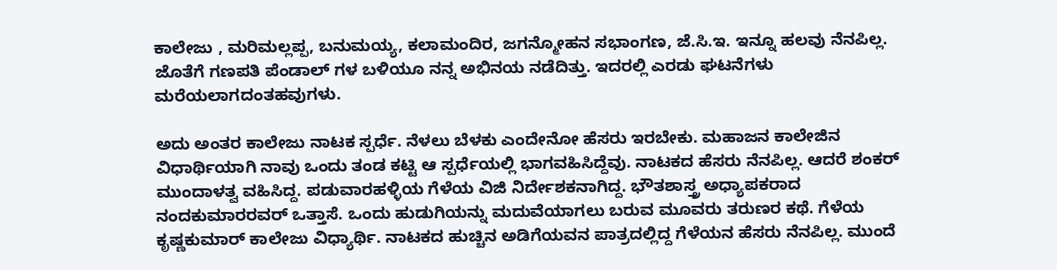ಕಾಲೇಜು , ಮರಿಮಲ್ಲಪ್ಪ, ಬನುಮಯ್ಯ, ಕಲಾಮಂದಿರ, ಜಗನ್ಮೋಹನ ಸಭಾಂಗಣ, ಜೆ.ಸಿ.ಇ. ಇನ್ನೂ ಹಲವು ನೆನಪಿಲ್ಲ. ಜೊತೆಗೆ ಗಣಪತಿ ಪೆಂಡಾಲ್ ಗಳ ಬಳಿಯೂ ನನ್ನ ಅಭಿನಯ ನಡೆದಿತ್ತು. ಇದರಲ್ಲಿ ಎರಡು ಘಟನೆಗಳು ಮರೆಯಲಾಗದಂತಹವುಗಳು.

ಅದು ಅಂತರ ಕಾಲೇಜು ನಾಟಕ ಸ್ಪರ್ಧೆ. ನೆಳಲು ಬೆಳಕು ಎಂದೇನೋ ಹೆಸರು ಇರಬೇಕು. ಮಹಾಜನ ಕಾಲೇಜಿನ ವಿಧಾರ್ಥಿಯಾಗಿ ನಾವು ಒಂದು ತಂಡ ಕಟ್ಟಿ ಆ ಸ್ಪರ್ಧೆಯಲ್ಲಿ ಭಾಗವಹಿಸಿದ್ದೆವು. ನಾಟಕದ ಹೆಸರು ನೆನಪಿಲ್ಲ. ಆದರೆ ಶಂಕರ್ ಮುಂದಾಳತ್ವ ವಹಿಸಿದ್ದ. ಪಡುವಾರಹಳ್ಳಿಯ ಗೆಳೆಯ ವಿಜಿ ನಿರ್ದೇಶಕನಾಗಿದ್ದ. ಭೌತಶಾಸ್ತ್ರ ಅಧ್ಯಾಪಕರಾದ ನಂದಕುಮಾರರವರ್ ಒತ್ತಾಸೆ. ಒಂದು ಹುಡುಗಿಯನ್ನು ಮದುವೆಯಾಗಲು ಬರುವ ಮೂವರು ತರುಣರ ಕಥೆ. ಗೆಳೆಯ ಕೃಷ್ಣಕುಮಾರ್ ಕಾಲೇಜು ವಿಧ್ಯಾರ್ಥಿ. ನಾಟಕದ ಹುಚ್ಚಿನ ಅಡಿಗೆಯವನ ಪಾತ್ರದಲ್ಲಿದ್ದ ಗೆಳೆಯನ ಹೆಸರು ನೆನಪಿಲ್ಲ. ಮುಂದೆ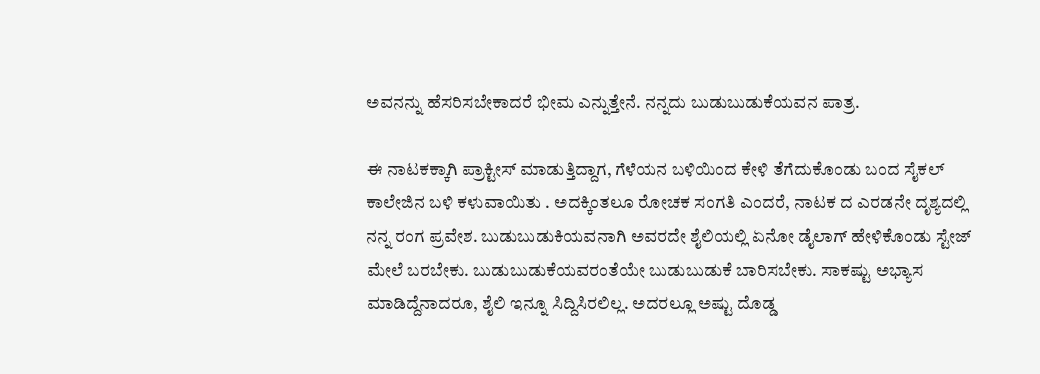ಅವನನ್ನು ಹೆಸರಿಸಬೇಕಾದರೆ ಭೀಮ ಎನ್ನುತ್ತೇನೆ. ನನ್ನದು ಬುಡುಬುಡುಕೆಯವನ ಪಾತ್ರ.

ಈ ನಾಟಕಕ್ಕಾಗಿ ಪ್ರಾಕ್ಟೀಸ್ ಮಾಡುತ್ತಿದ್ದಾಗ, ಗೆಳೆಯನ ಬಳಿಯಿಂದ ಕೇಳಿ ತೆಗೆದುಕೊಂಡು ಬಂದ ಸೈಕಲ್ ಕಾಲೇಜಿನ ಬಳಿ ಕಳುವಾಯಿತು . ಅದಕ್ಕಿಂತಲೂ ರೋಚಕ ಸಂಗತಿ ಎಂದರೆ, ನಾಟಕ ದ ಎರಡನೇ ದೃಶ್ಯದಲ್ಲಿ ನನ್ನ ರಂಗ ಪ್ರವೇಶ. ಬುಡುಬುಡುಕಿಯವನಾಗಿ ಅವರದೇ ಶೈಲಿಯಲ್ಲಿ ಏನೋ ಡೈಲಾಗ್ ಹೇಳಿಕೊಂಡು ಸ್ಟೇಜ್ ಮೇಲೆ ಬರಬೇಕು. ಬುಡುಬುಡುಕೆಯವರಂತೆಯೇ ಬುಡುಬುಡುಕೆ ಬಾರಿಸಬೇಕು. ಸಾಕಷ್ಟು ಅಭ್ಯಾಸ ಮಾಡಿದ್ದೆನಾದರೂ, ಶೈಲಿ ಇನ್ನೂ ಸಿದ್ದಿಸಿರಲಿಲ್ಲ. ಅದರಲ್ಲೂ ಅಷ್ಟು ದೊಡ್ಡ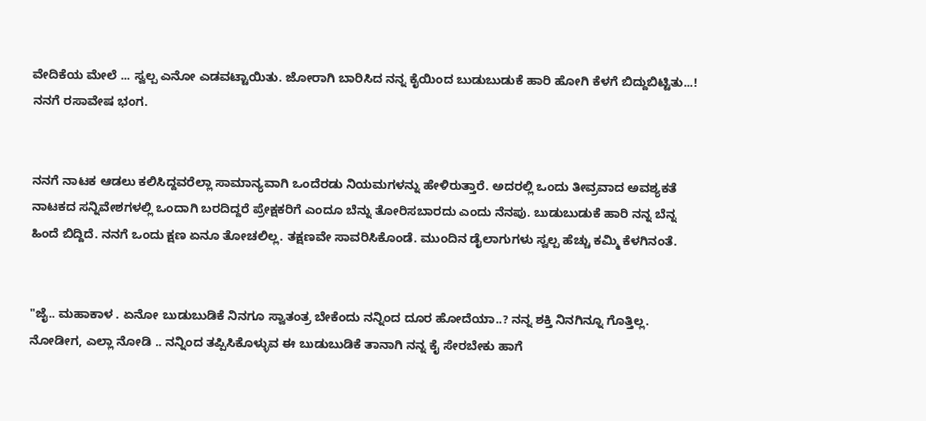ವೇದಿಕೆಯ ಮೇಲೆ ... ಸ್ವಲ್ಪ ಎನೋ ಎಡವಟ್ಟಾಯಿತು. ಜೋರಾಗಿ ಬಾರಿಸಿದ ನನ್ನ ಕೈಯಿಂದ ಬುಡುಬುಡುಕೆ ಹಾರಿ ಹೋಗಿ ಕೆಳಗೆ ಬಿದ್ದುಬಿಟ್ಟಿತು...! ನನಗೆ ರಸಾವೇಷ ಭಂಗ.


ನನಗೆ ನಾಟಕ ಆಡಲು ಕಲಿಸಿದ್ದವರೆಲ್ಲಾ ಸಾಮಾನ್ಯವಾಗಿ ಒಂದೆರಡು ನಿಯಮಗಳನ್ನು ಹೇಳಿರುತ್ತಾರೆ. ಅದರಲ್ಲಿ ಒಂದು ತೀವ್ರವಾದ ಅವಶ್ಯಕತೆ ನಾಟಕದ ಸನ್ನಿವೇಶಗಳಲ್ಲಿ ಒಂದಾಗಿ ಬರದಿದ್ದರೆ ಪ್ರೇಕ್ಷಕರಿಗೆ ಎಂದೂ ಬೆನ್ನು ತೋರಿಸಬಾರದು ಎಂದು ನೆನಪು. ಬುಡುಬುಡುಕೆ ಹಾರಿ ನನ್ನ ಬೆನ್ನ ಹಿಂದೆ ಬಿದ್ದಿದೆ. ನನಗೆ ಒಂದು ಕ್ಷಣ ಏನೂ ತೋಚಲಿಲ್ಲ. ತಕ್ಷಣವೇ ಸಾವರಿಸಿಕೊಂಡೆ. ಮುಂದಿನ ಡೈಲಾಗುಗಳು ಸ್ವಲ್ಪ ಹೆಚ್ಚು ಕಮ್ಮಿ ಕೆಳಗಿನಂತೆ.


"ಜೈ.. ಮಹಾಕಾಳ . ಏನೋ ಬುಡುಬುಡಿಕೆ ನಿನಗೂ ಸ್ವಾತಂತ್ರ ಬೇಕೆಂದು ನನ್ನಿಂದ ದೂರ ಹೋದೆಯಾ..? ನನ್ನ ಶಕ್ತಿ ನಿನಗಿನ್ನೂ ಗೊತ್ತಿಲ್ಲ. ನೋಡೀಗ, ಎಲ್ಲಾ ನೋಡಿ .. ನನ್ನಿಂದ ತಪ್ಪಿಸಿಕೊಳ್ಳುವ ಈ ಬುಡುಬುಡಿಕೆ ತಾನಾಗಿ ನನ್ನ ಕೈ ಸೇರಬೇಕು ಹಾಗೆ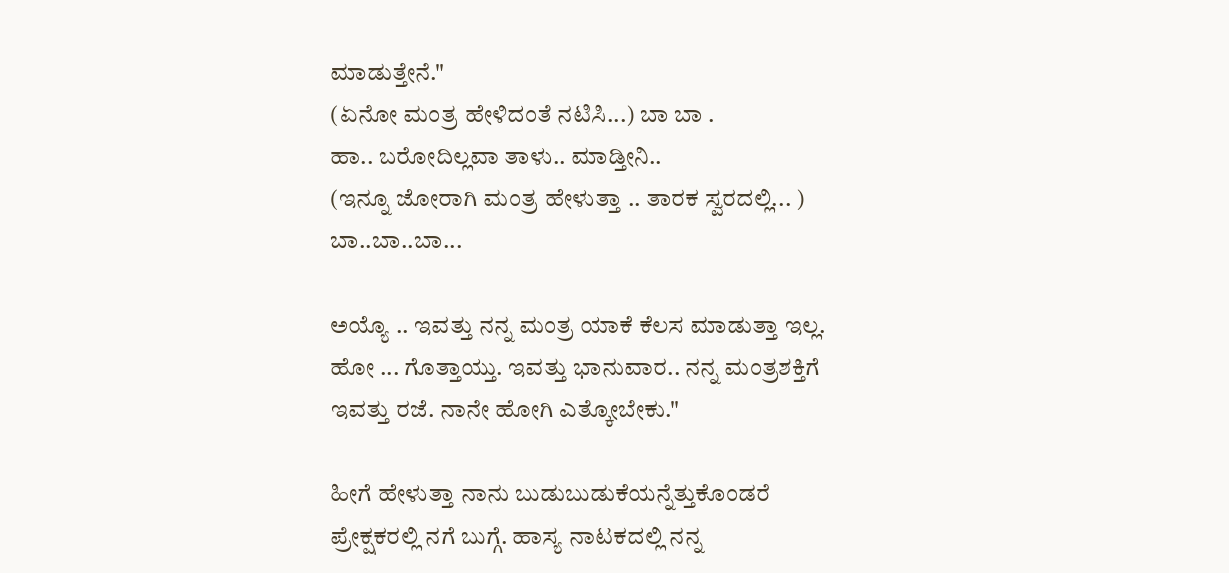ಮಾಡುತ್ತೇನೆ."
(ಏನೋ ಮಂತ್ರ ಹೇಳಿದಂತೆ ನಟಿಸಿ...) ಬಾ ಬಾ .
ಹಾ.. ಬರೋದಿಲ್ಲವಾ ತಾಳು.. ಮಾಡ್ತೀನಿ..
(ಇನ್ನೂ ಜೋರಾಗಿ ಮಂತ್ರ ಹೇಳುತ್ತಾ .. ತಾರಕ ಸ್ವರದಲ್ಲಿ... ) ಬಾ..ಬಾ..ಬಾ...

ಅಯ್ಯೊ .. ಇವತ್ತು ನನ್ನ ಮಂತ್ರ ಯಾಕೆ ಕೆಲಸ ಮಾಡುತ್ತಾ ಇಲ್ಲ. ಹೋ ... ಗೊತ್ತಾಯ್ತು. ಇವತ್ತು ಭಾನುವಾರ.. ನನ್ನ ಮಂತ್ರಶಕ್ತಿಗೆ ಇವತ್ತು ರಜೆ. ನಾನೇ ಹೋಗಿ ಎತ್ಕೋಬೇಕು."

ಹೀಗೆ ಹೇಳುತ್ತಾ ನಾನು ಬುಡುಬುಡುಕೆಯನ್ನೆತ್ತುಕೊಂಡರೆ ಪ್ರೇಕ್ಷಕರಲ್ಲಿ ನಗೆ ಬುಗ್ಗೆ. ಹಾಸ್ಯ ನಾಟಕದಲ್ಲಿ ನನ್ನ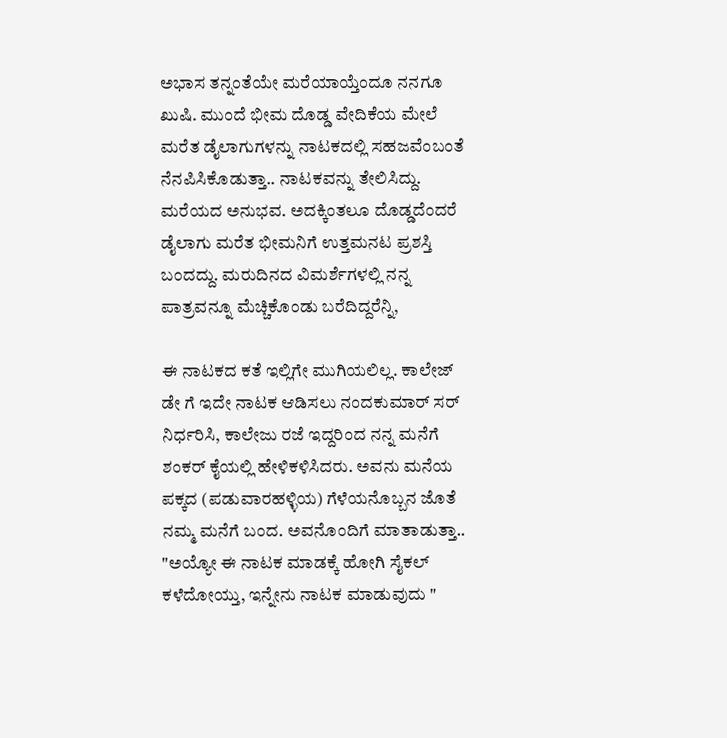ಅಭಾಸ ತನ್ನಂತೆಯೇ ಮರೆಯಾಯ್ತೆಂದೂ ನನಗೂ ಖುಷಿ. ಮುಂದೆ ಭೀಮ ದೊಡ್ಡ ವೇದಿಕೆಯ ಮೇಲೆ ಮರೆತ ಡೈಲಾಗುಗಳನ್ನು ನಾಟಕದಲ್ಲಿ ಸಹಜವೆಂಬಂತೆ ನೆನಪಿಸಿಕೊಡುತ್ತಾ.. ನಾಟಕವನ್ನು ತೇಲಿಸಿದ್ದು. ಮರೆಯದ ಅನುಭವ. ಅದಕ್ಕಿಂತಲೂ ದೊಡ್ಡದೆಂದರೆ ಡೈಲಾಗು ಮರೆತ ಭೀಮನಿಗೆ ಉತ್ತಮನಟ ಪ್ರಶಸ್ತಿ ಬಂದದ್ದು. ಮರುದಿನದ ವಿಮರ್ಶೆಗಳಲ್ಲಿ ನನ್ನ ಪಾತ್ರವನ್ನೂ ಮೆಚ್ಚಿಕೊಂಡು ಬರೆದಿದ್ದರೆನ್ನಿ,

ಈ ನಾಟಕದ ಕತೆ ಇಲ್ಲಿಗೇ ಮುಗಿಯಲಿಲ್ಲ. ಕಾಲೇಜ್ ಡೇ ಗೆ ಇದೇ ನಾಟಕ ಆಡಿಸಲು ನಂದಕುಮಾರ್ ಸರ್ ನಿರ್ಧರಿಸಿ, ಕಾಲೇಜು ರಜೆ ಇದ್ದರಿಂದ ನನ್ನ ಮನೆಗೆ ಶಂಕರ್ ಕೈಯಲ್ಲಿ ಹೇಳಿಕಳಿಸಿದರು. ಅವನು ಮನೆಯ ಪಕ್ಕದ (ಪಡುವಾರಹಳ್ಳಿಯ) ಗೆಳೆಯನೊಬ್ಬನ ಜೊತೆ ನಮ್ಮ ಮನೆಗೆ ಬಂದ. ಅವನೊಂದಿಗೆ ಮಾತಾಡುತ್ತಾ.. "ಅಯ್ಯೋ ಈ ನಾಟಕ ಮಾಡಕ್ಕೆ ಹೋಗಿ ಸೈಕಲ್ ಕಳೆದೋಯ್ತು, ಇನ್ನೇನು ನಾಟಕ ಮಾಡುವುದು "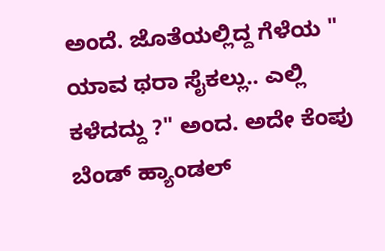ಅಂದೆ. ಜೊತೆಯಲ್ಲಿದ್ದ ಗೆಳೆಯ " ಯಾವ ಥರಾ ಸೈಕಲ್ಲು.. ಎಲ್ಲಿ ಕಳೆದದ್ದು ?" ಅಂದ. ಅದೇ ಕೆಂಪು ಬೆಂಡ್ ಹ್ಯಾಂಡಲ್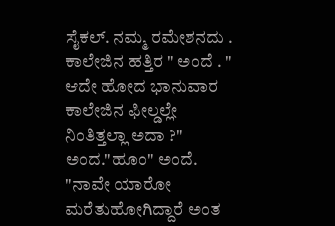ಸೈಕಲ್. ನಮ್ಮ ರಮೇಶನದು . ಕಾಲೇಜಿನ ಹತ್ತಿರ " ಅಂದೆ . " ಆದೇ ಹೋದ ಭಾನುವಾರ ಕಾಲೇಜಿನ ಫೀಲ್ಡಲ್ಲೇ ನಿಂತಿತ್ತಲ್ಲಾ ಅದಾ ?" ಅಂದ."ಹೂಂ" ಅಂದೆ. "ನಾವೇ ಯಾರೋ ಮರೆತುಹೋಗಿದ್ದಾರೆ ಅಂತ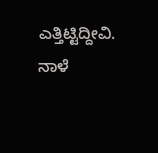ಎತ್ತಿಟ್ಟಿದ್ದೀವಿ. ನಾಳೆ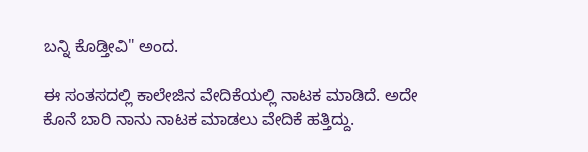ಬನ್ನಿ ಕೊಡ್ತೀವಿ" ಅಂದ.

ಈ ಸಂತಸದಲ್ಲಿ ಕಾಲೇಜಿನ ವೇದಿಕೆಯಲ್ಲಿ ನಾಟಕ ಮಾಡಿದೆ. ಅದೇ ಕೊನೆ ಬಾರಿ ನಾನು ನಾಟಕ ಮಾಡಲು ವೇದಿಕೆ ಹತ್ತಿದ್ದು.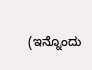(ಇನ್ನೊಂದು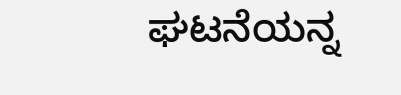ಘಟನೆಯನ್ನ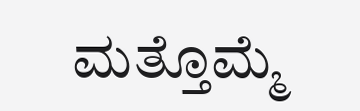ಮತ್ತೊಮ್ಮೆ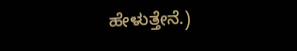ಹೇಳುತ್ತೇನೆ.)